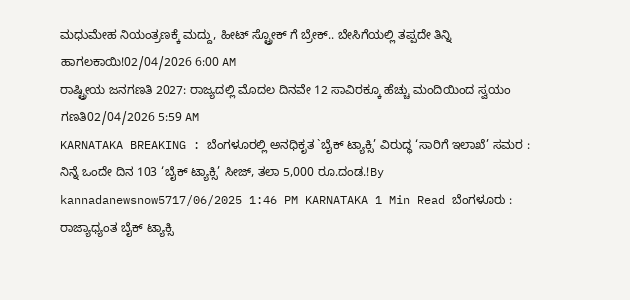ಮಧುಮೇಹ ನಿಯಂತ್ರಣಕ್ಕೆ ಮದ್ದು, ಹೀಟ್ ಸ್ಟ್ರೋಕ್ ಗೆ ಬ್ರೇಕ್.. ಬೇಸಿಗೆಯಲ್ಲಿ ತಪ್ಪದೇ ತಿನ್ನಿ ಹಾಗಲಕಾಯಿ!02/04/2026 6:00 AM
ರಾಷ್ಟ್ರೀಯ ಜನಗಣತಿ 2027: ರಾಜ್ಯದಲ್ಲಿ ಮೊದಲ ದಿನವೇ 12 ಸಾವಿರಕ್ಕೂ ಹೆಚ್ಚು ಮಂದಿಯಿಂದ ಸ್ವಯಂ ಗಣತಿ02/04/2026 5:59 AM
KARNATAKA BREAKING : ಬೆಂಗಳೂರಲ್ಲಿ ಅನಧಿಕೃತ `ಬೈಕ್ ಟ್ಯಾಕ್ಸಿ’ ವಿರುದ್ಧ ‘ಸಾರಿಗೆ ಇಲಾಖೆ’ ಸಮರ : ನಿನ್ನೆ ಒಂದೇ ದಿನ 103 ‘ಬೈಕ್ ಟ್ಯಾಕ್ಸಿ’ ಸೀಜ್, ತಲಾ 5,000 ರೂ.ದಂಡ.!By kannadanewsnow5717/06/2025 1:46 PM KARNATAKA 1 Min Read ಬೆಂಗಳೂರು : ರಾಜ್ಯಾಧ್ಯಂತ ಬೈಕ್ ಟ್ಯಾಕ್ಸಿ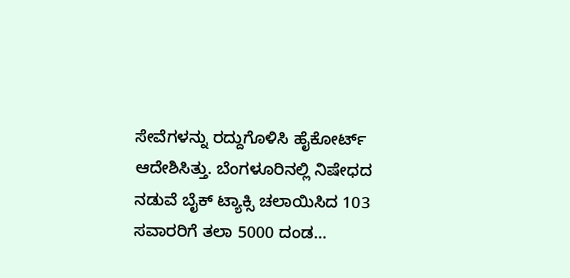ಸೇವೆಗಳನ್ನು ರದ್ದುಗೊಳಿಸಿ ಹೈಕೋರ್ಟ್ ಆದೇಶಿಸಿತ್ತು. ಬೆಂಗಳೂರಿನಲ್ಲಿ ನಿಷೇಧದ ನಡುವೆ ಬೈಕ್ ಟ್ಯಾಕ್ಸಿ ಚಲಾಯಿಸಿದ 103 ಸವಾರರಿಗೆ ತಲಾ 5000 ದಂಡ…